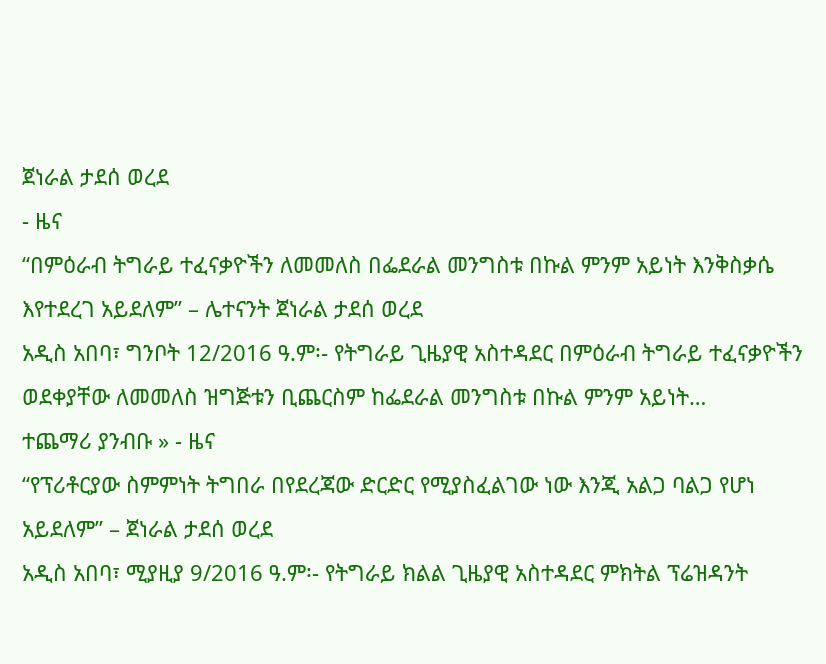ጀነራል ታደሰ ወረደ
- ዜና
“በምዕራብ ትግራይ ተፈናቃዮችን ለመመለስ በፌደራል መንግስቱ በኩል ምንም አይነት እንቅስቃሴ እየተደረገ አይደለም” – ሌተናንት ጀነራል ታደሰ ወረደ
አዲስ አበባ፣ ግንቦት 12/2016 ዓ.ም፡- የትግራይ ጊዜያዊ አስተዳደር በምዕራብ ትግራይ ተፈናቃዮችን ወደቀያቸው ለመመለስ ዝግጅቱን ቢጨርስም ከፌደራል መንግስቱ በኩል ምንም አይነት…
ተጨማሪ ያንብቡ » - ዜና
“የፕሪቶርያው ስምምነት ትግበራ በየደረጃው ድርድር የሚያስፈልገው ነው እንጂ አልጋ ባልጋ የሆነ አይደለም” – ጀነራል ታደሰ ወረደ
አዲስ አበባ፣ ሚያዚያ 9/2016 ዓ.ም፡- የትግራይ ክልል ጊዜያዊ አስተዳደር ምክትል ፕሬዝዳንት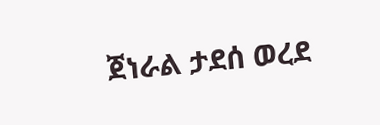ጀነራል ታደሰ ወረደ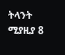ትላንት ሚያዚያ 8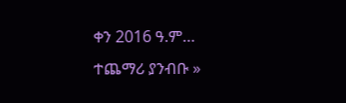ቀን 2016 ዓ.ም…
ተጨማሪ ያንብቡ »